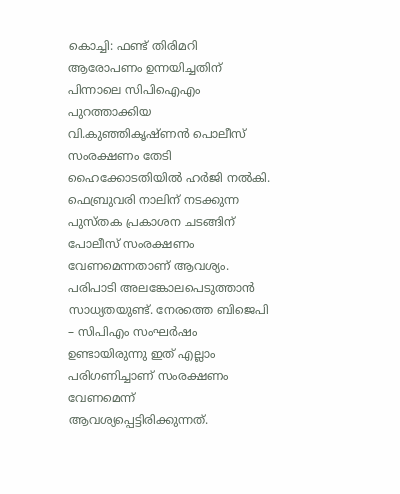കൊച്ചി: ഫണ്ട് തിരിമറി ആരോപണം ഉന്നയിച്ചതിന് പിന്നാലെ സിപിഐഎം പുറത്താക്കിയ വി.കുഞ്ഞികൃഷ്ണൻ പൊലീസ് സംരക്ഷണം തേടി ഹൈക്കോടതിയിൽ ഹർജി നൽകി. ഫെബ്രുവരി നാലിന് നടക്കുന്ന പുസ്തക പ്രകാശന ചടങ്ങിന് പോലീസ് സംരക്ഷണം വേണമെന്നതാണ് ആവശ്യം. പരിപാടി അലങ്കോലപെടുത്താൻ സാധ്യതയുണ്ട്. നേരത്തെ ബിജെപി – സിപിഎം സംഘർഷം ഉണ്ടായിരുന്നു ഇത് എല്ലാം പരിഗണിച്ചാണ് സംരക്ഷണം വേണമെന്ന് ആവശ്യപ്പെട്ടിരിക്കുന്നത്.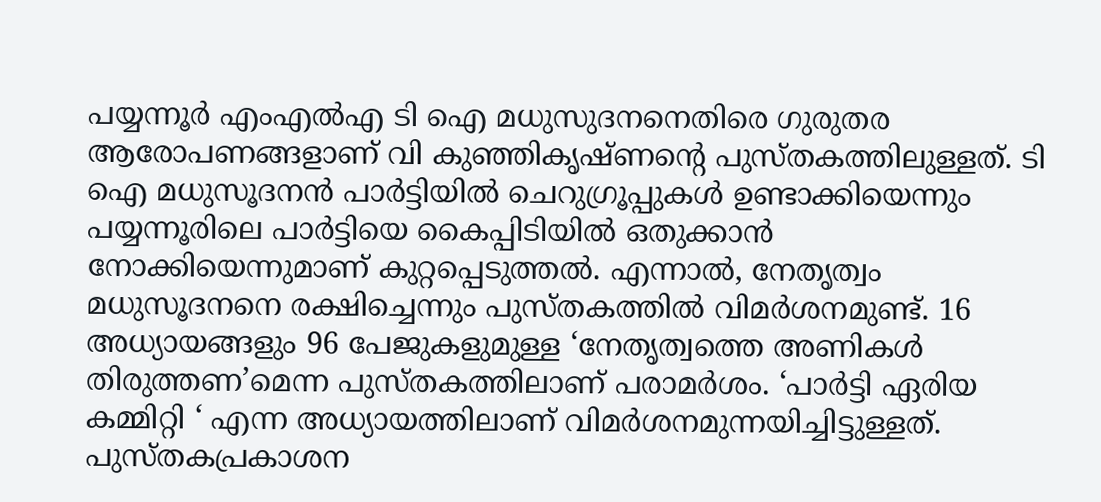പയ്യന്നൂർ എംഎൽഎ ടി ഐ മധുസുദനനെതിരെ ഗുരുതര ആരോപണങ്ങളാണ് വി കുഞ്ഞികൃഷ്ണന്റെ പുസ്തകത്തിലുള്ളത്. ടി ഐ മധുസൂദനൻ പാർട്ടിയിൽ ചെറുഗ്രൂപ്പുകൾ ഉണ്ടാക്കിയെന്നും പയ്യന്നൂരിലെ പാർട്ടിയെ കൈപ്പിടിയിൽ ഒതുക്കാൻ നോക്കിയെന്നുമാണ് കുറ്റപ്പെടുത്തൽ. എന്നാൽ, നേതൃത്വം മധുസൂദനനെ രക്ഷിച്ചെന്നും പുസ്തകത്തിൽ വിമർശനമുണ്ട്. 16 അധ്യായങ്ങളും 96 പേജുകളുമുള്ള ‘നേതൃത്വത്തെ അണികൾ തിരുത്തണ’മെന്ന പുസ്തകത്തിലാണ് പരാമർശം. ‘പാർട്ടി ഏരിയ കമ്മിറ്റി ‘ എന്ന അധ്യായത്തിലാണ് വിമർശനമുന്നയിച്ചിട്ടുള്ളത്.
പുസ്തകപ്രകാശന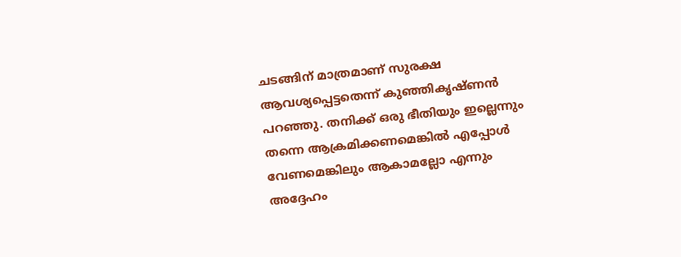ചടങ്ങിന് മാത്രമാണ് സുരക്ഷ ആവശ്യപ്പെട്ടതെന്ന് കുഞ്ഞികൃഷ്ണൻ പറഞ്ഞു. തനിക്ക് ഒരു ഭീതിയും ഇല്ലെന്നും തന്നെ ആക്രമിക്കണമെങ്കിൽ എപ്പോൾ വേണമെങ്കിലും ആകാമല്ലോ എന്നും അദ്ദേഹം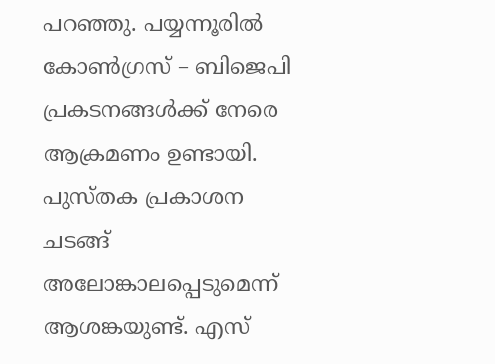പറഞ്ഞു. പയ്യന്നൂരിൽ കോൺഗ്രസ് – ബിജെപി പ്രകടനങ്ങൾക്ക് നേരെ ആക്രമണം ഉണ്ടായി. പുസ്തക പ്രകാശന ചടങ്ങ് അലോങ്കാലപ്പെടുമെന്ന് ആശങ്കയുണ്ട്. എസ്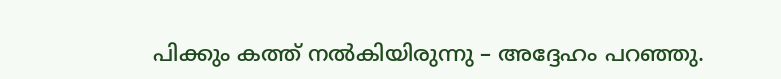പിക്കും കത്ത് നൽകിയിരുന്നു – അദ്ദേഹം പറഞ്ഞു.